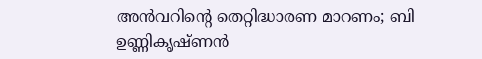അന്‍വറിന്റെ തെറ്റിദ്ധാരണ മാറണം; ബി ഉണ്ണികൃഷ്ണന്‍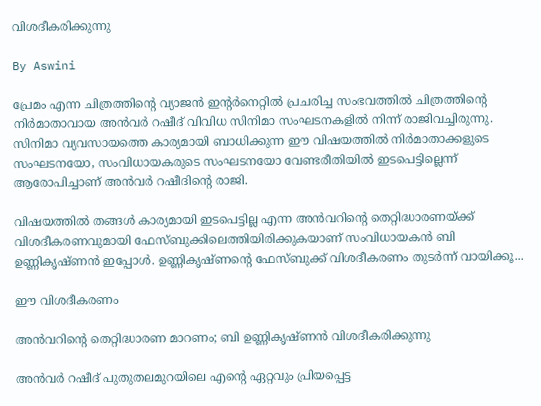വിശദീകരിക്കുന്നു

By Aswini

പ്രേമം എന്ന ചിത്രത്തിന്റെ വ്യാജന്‍ ഇന്റര്‍നെറ്റില്‍ പ്രചരിച്ച സംഭവത്തില്‍ ചിത്രത്തിന്റെ നിര്‍മാതാവായ അന്‍വര്‍ റഷീദ് വിവിധ സിനിമാ സംഘടനകളില്‍ നിന്ന് രാജിവച്ചിരുന്നു. സിനിമാ വ്യവസായത്തെ കാര്യമായി ബാധിക്കുന്ന ഈ വിഷയത്തില്‍ നിര്‍മാതാക്കളുടെ സംഘടനയോ, സംവിധായകരുടെ സംഘടനയോ വേണ്ടരീതിയില്‍ ഇടപെട്ടില്ലെന്ന് ആരോപിച്ചാണ് അന്‍വര്‍ റഷീദിന്റെ രാജി.

വിഷയത്തില്‍ തങ്ങള്‍ കാര്യമായി ഇടപെട്ടില്ല എന്ന അന്‍വറിന്റെ തെറ്റിദ്ധാരണയ്ക്ക് വിശദീകരണവുമായി ഫേസ്ബുക്കിലെത്തിയിരിക്കുകയാണ് സംവിധായകന്‍ ബി ഉണ്ണികൃഷ്ണന്‍ ഇപ്പോള്‍. ഉണ്ണികൃഷ്ണന്റെ ഫേസ്ബുക്ക് വിശദീകരണം തുടര്‍ന്ന് വായിക്കൂ...

ഈ വിശദീകരണം

അന്‍വറിന്റെ തെറ്റിദ്ധാരണ മാറണം; ബി ഉണ്ണികൃഷ്ണന്‍ വിശദീകരിക്കുന്നു

അന്‍വര്‍ റഷീദ് പുതുതലമുറയിലെ എന്റെ ഏറ്റവും പ്രിയപ്പെട്ട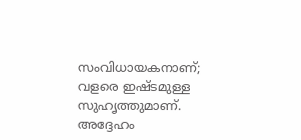സംവിധായകനാണ്; വളരെ ഇഷ്ടമുള്ള സുഹൃത്തുമാണ്. അദ്ദേഹം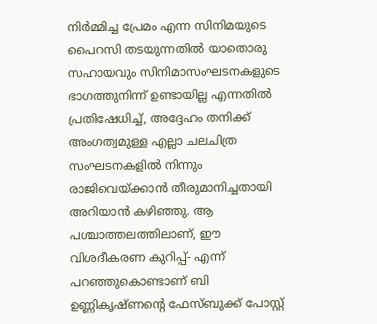നിര്‍മ്മിച്ച പ്രേമം എന്ന സിനിമയുടെ പൈറസി തടയുന്നതില്‍ യാതൊരു സഹായവും സിനിമാസംഘടനകളുടെ ഭാഗത്തുനിന്ന് ഉണ്ടായില്ല എന്നതില്‍ പ്രതിഷേധിച്ച്, അദ്ദേഹം തനിക്ക് അംഗത്വമുള്ള എല്ലാ ചലചിത്ര സംഘടനകളില്‍ നിന്നും രാജിവെയ്ക്കാന്‍ തീരുമാനിച്ചതായി അറിയാന്‍ കഴിഞ്ഞു. ആ പശ്ചാത്തലത്തിലാണ്, ഈ വിശദീകരണ കുറിപ്പ്- എന്ന് പറഞ്ഞുകൊണ്ടാണ് ബി ഉണ്ണികൃഷ്ണന്റെ ഫേസ്ബുക്ക് പോസ്റ്റ്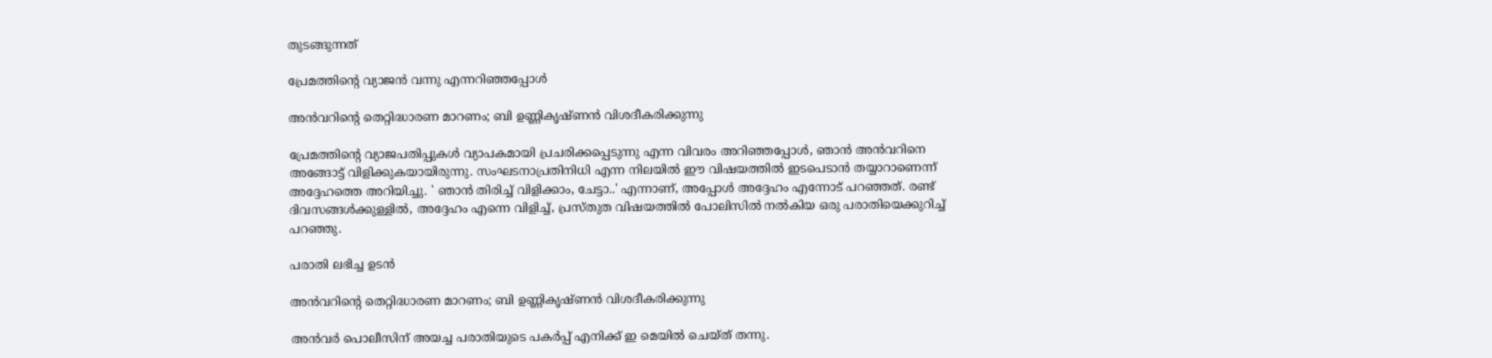തുടങ്ങുന്നത്

പ്രേമത്തിന്റെ വ്യാജന്‍ വന്നു എന്നറിഞ്ഞപ്പോള്‍

അന്‍വറിന്റെ തെറ്റിദ്ധാരണ മാറണം; ബി ഉണ്ണികൃഷ്ണന്‍ വിശദീകരിക്കുന്നു

പ്രേമത്തിന്റെ വ്യാജപതിപ്പുകള്‍ വ്യാപകമായി പ്രചരിക്കപ്പെടുന്നു എന്ന വിവരം അറിഞ്ഞപ്പോള്‍, ഞാന്‍ അന്‍വറിനെ അങ്ങോട്ട് വിളിക്കുകയായിരുന്നു. സംഘടനാപ്രതിനിധി എന്ന നിലയില്‍ ഈ വിഷയത്തില്‍ ഇടപെടാന്‍ തയ്യാറാണെന്ന് അദ്ദേഹത്തെ അറിയിച്ചു. ' ഞാന്‍ തിരിച്ച് വിളിക്കാം, ചേട്ടാ..' എന്നാണ്, അപ്പോള്‍ അദ്ദേഹം എന്നോട് പറഞ്ഞത്. രണ്ട് ദിവസങ്ങള്‍ക്കുള്ളില്‍, അദ്ദേഹം എന്നെ വിളിച്ച്, പ്രസ്തുത വിഷയത്തില്‍ പോലിസില്‍ നല്‍കിയ ഒരു പരാതിയെക്കുറിച്ച് പറഞ്ഞു.

പരാതി ലഭിച്ച ഉടന്‍

അന്‍വറിന്റെ തെറ്റിദ്ധാരണ മാറണം; ബി ഉണ്ണികൃഷ്ണന്‍ വിശദീകരിക്കുന്നു

അന്‍വര്‍ പൊലീസിന് അയച്ച പരാതിയുടെ പകര്‍പ്പ് എനിക്ക് ഇ മെയില്‍ ചെയ്ത് തന്നു.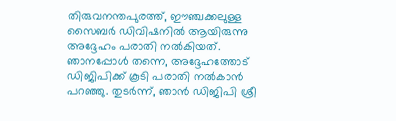തിരുവനന്തപുരത്ത്, ഈഞ്ചക്കലുള്ള സൈബര്‍ ഡിവിഷനില്‍ ആയിരുന്നു അദ്ദേഹം പരാതി നല്‍കിയത്. ഞാനപ്പോള്‍ തന്നെ, അദ്ദേഹത്തോട് ഡിജിപിക്ക് കൂടി പരാതി നല്‍കാന്‍ പറഞ്ഞു. തുടര്‍ന്ന്, ഞാന്‍ ഡിജിപി ശ്രീ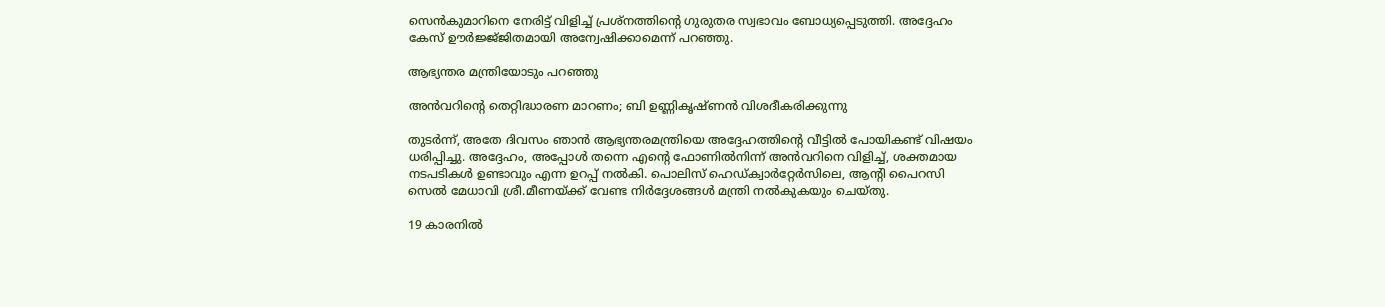സെന്‍കുമാറിനെ നേരിട്ട് വിളിച്ച് പ്രശ്‌നത്തിന്റെ ഗുരുതര സ്വഭാവം ബോധ്യപ്പെടുത്തി. അദ്ദേഹം കേസ് ഊര്‍ജ്ജ്ജിതമായി അന്വേഷിക്കാമെന്ന് പറഞ്ഞു.

ആഭ്യന്തര മന്ത്രിയോടും പറഞ്ഞു

അന്‍വറിന്റെ തെറ്റിദ്ധാരണ മാറണം; ബി ഉണ്ണികൃഷ്ണന്‍ വിശദീകരിക്കുന്നു

തുടര്‍ന്ന്, അതേ ദിവസം ഞാന്‍ ആഭ്യന്തരമന്ത്രിയെ അദ്ദേഹത്തിന്റെ വീട്ടില്‍ പോയികണ്ട് വിഷയം ധരിപ്പിച്ചു. അദ്ദേഹം, അപ്പോള്‍ തന്നെ എന്റെ ഫോണില്‍നിന്ന് അന്‍വറിനെ വിളിച്ച്, ശക്തമായ നടപടികള്‍ ഉണ്ടാവും എന്ന ഉറപ്പ് നല്‍കി. പൊലിസ് ഹെഡ്ക്വാര്‍റ്റേര്‍സിലെ, ആന്റി പൈറസി സെല്‍ മേധാവി ശ്രീ.മീണയ്ക്ക് വേണ്ട നിര്‍ദ്ദേശങ്ങള്‍ മന്ത്രി നല്‍കുകയും ചെയ്തു.

19 കാരനില്‍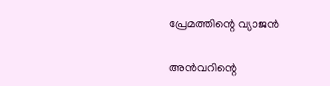പ്രേമത്തിന്റെ വ്യാജന്‍

അന്‍വറിന്റെ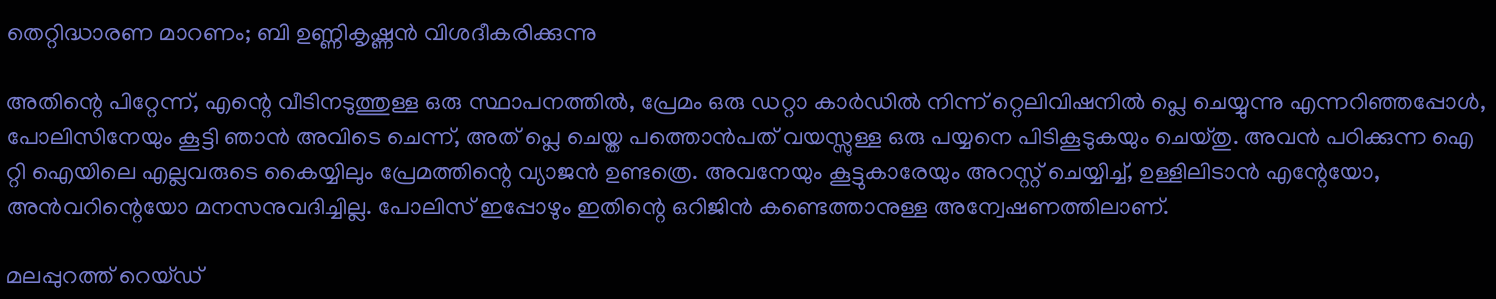തെറ്റിദ്ധാരണ മാറണം; ബി ഉണ്ണികൃഷ്ണന്‍ വിശദീകരിക്കുന്നു

അതിന്റെ പിറ്റേന്ന്, എന്റെ വീടിനടുത്തുള്ള ഒരു സ്ഥാപനത്തില്‍, പ്രേമം ഒരു ഡറ്റാ കാര്‍ഡില്‍ നിന്ന് റ്റെലിവിഷനില്‍ പ്ലെ ചെയ്യുന്നു എന്നറിഞ്ഞപ്പോള്‍, പോലിസിനേയും കൂട്ടി ഞാന്‍ അവിടെ ചെന്ന്, അത് പ്ലെ ചെയ്ത പത്തൊന്‍പത് വയസ്സുള്ള ഒരു പയ്യനെ പിടികൂടുകയും ചെയ്തു. അവന്‍ പഠിക്കുന്ന ഐ റ്റി ഐയിലെ എല്ലവരുടെ കൈയ്യിലും പ്രേമത്തിന്റെ വ്യാജന്‍ ഉണ്ടത്രെ. അവനേയും കൂട്ടുകാരേയും അറസ്റ്റ് ചെയ്യിച്ച്, ഉള്ളിലിടാന്‍ എന്റേയോ, അന്‍വറിന്റെയോ മനസനുവദിച്ചില്ല. പോലിസ് ഇപ്പോഴും ഇതിന്റെ ഒറിജിന്‍ കണ്ടെത്താനുള്ള അന്വേഷണത്തിലാണ്.

മലപ്പുറത്ത് റെയ്ഡ്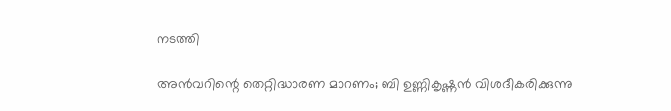നടത്തി

അന്‍വറിന്റെ തെറ്റിദ്ധാരണ മാറണം; ബി ഉണ്ണികൃഷ്ണന്‍ വിശദീകരിക്കുന്നു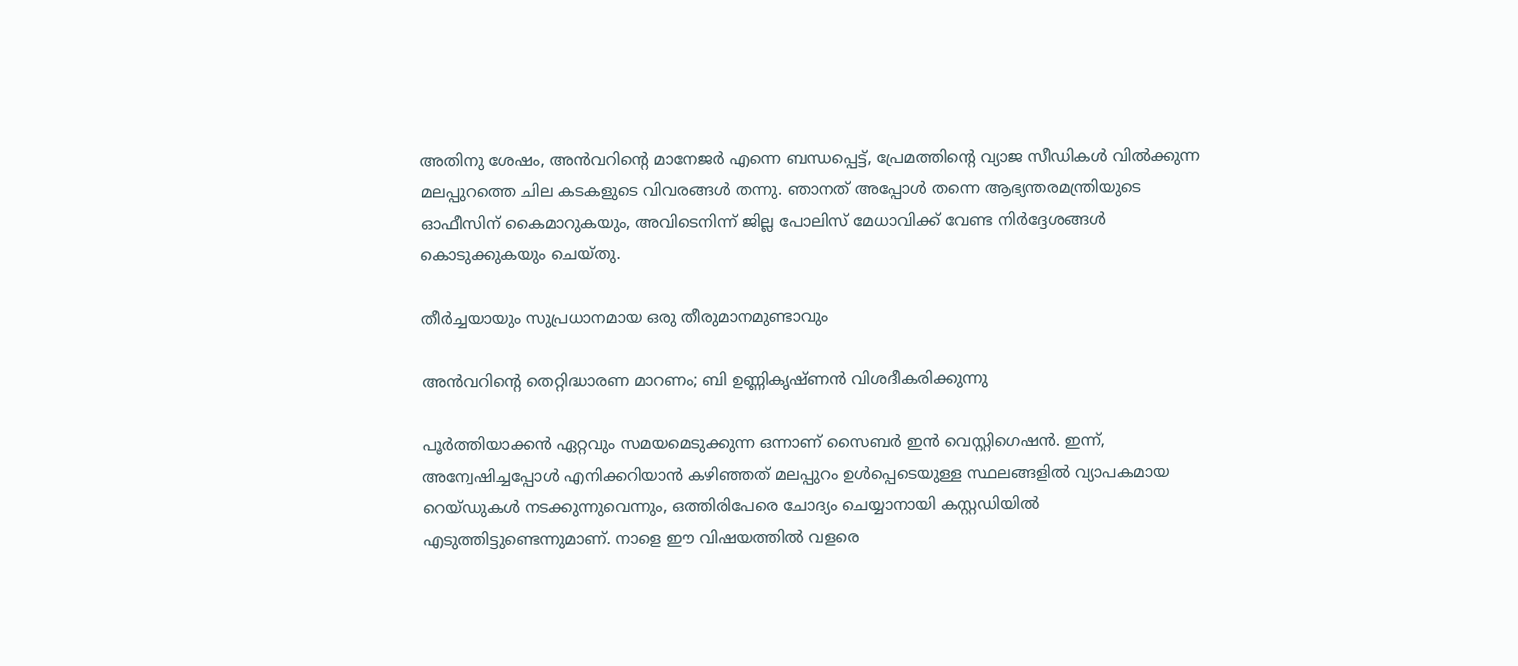അതിനു ശേഷം, അന്‍വറിന്റെ മാനേജര്‍ എന്നെ ബന്ധപ്പെട്ട്, പ്രേമത്തിന്റെ വ്യാജ സീഡികള്‍ വില്‍ക്കുന്ന മലപ്പുറത്തെ ചില കടകളുടെ വിവരങ്ങള്‍ തന്നു. ഞാനത് അപ്പോള്‍ തന്നെ ആഭ്യന്തരമന്ത്രിയുടെ ഓഫീസിന് കൈമാറുകയും, അവിടെനിന്ന് ജില്ല പോലിസ് മേധാവിക്ക് വേണ്ട നിര്‍ദ്ദേശങ്ങള്‍ കൊടുക്കുകയും ചെയ്തു.

തീര്‍ച്ചയായും സുപ്രധാനമായ ഒരു തീരുമാനമുണ്ടാവും

അന്‍വറിന്റെ തെറ്റിദ്ധാരണ മാറണം; ബി ഉണ്ണികൃഷ്ണന്‍ വിശദീകരിക്കുന്നു

പൂര്‍ത്തിയാക്കന്‍ ഏറ്റവും സമയമെടുക്കുന്ന ഒന്നാണ് സൈബര്‍ ഇന്‍ വെസ്റ്റിഗെഷന്‍. ഇന്ന്, അന്വേഷിച്ചപ്പോള്‍ എനിക്കറിയാന്‍ കഴിഞ്ഞത് മലപ്പുറം ഉള്‍പ്പെടെയുള്ള സ്ഥലങ്ങളില്‍ വ്യാപകമായ റെയ്ഡുകള്‍ നടക്കുന്നുവെന്നും, ഒത്തിരിപേരെ ചോദ്യം ചെയ്യാനായി കസ്റ്റഡിയില്‍ എടുത്തിട്ടുണ്ടെന്നുമാണ്. നാളെ ഈ വിഷയത്തില്‍ വളരെ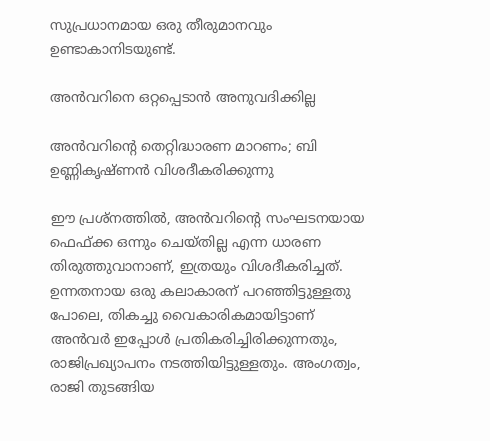സുപ്രധാനമായ ഒരു തീരുമാനവും ഉണ്ടാകാനിടയുണ്ട്.

അന്‍വറിനെ ഒറ്റപ്പെടാന്‍ അനുവദിക്കില്ല

അന്‍വറിന്റെ തെറ്റിദ്ധാരണ മാറണം; ബി ഉണ്ണികൃഷ്ണന്‍ വിശദീകരിക്കുന്നു

ഈ പ്രശ്‌നത്തില്‍, അന്‍വറിന്റെ സംഘടനയായ ഫെഫ്ക്ക ഒന്നും ചെയ്തില്ല എന്ന ധാരണ തിരുത്തുവാനാണ്, ഇത്രയും വിശദീകരിച്ചത്. ഉന്നതനായ ഒരു കലാകാരന് പറഞ്ഞിട്ടുള്ളതു പോലെ, തികച്ചു വൈകാരികമായിട്ടാണ് അന്‍വര്‍ ഇപ്പോള്‍ പ്രതികരിച്ചിരിക്കുന്നതും, രാജിപ്രഖ്യാപനം നടത്തിയിട്ടുള്ളതും. അംഗത്വം, രാജി തുടങ്ങിയ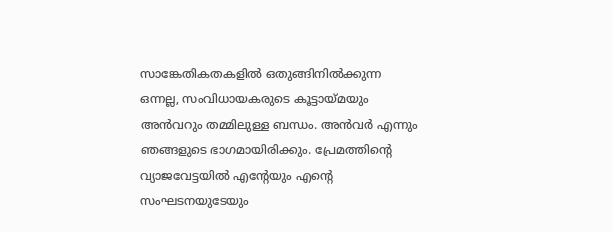സാങ്കേതികതകളില്‍ ഒതുങ്ങിനില്‍ക്കുന്ന ഒന്നല്ല, സംവിധായകരുടെ കൂട്ടായ്മയും അന്‍വറും തമ്മിലുള്ള ബന്ധം. അന്‍വര്‍ എന്നും ഞങ്ങളുടെ ഭാഗമായിരിക്കും. പ്രേമത്തിന്റെ വ്യാജവേട്ടയില്‍ എന്റേയും എന്റെ സംഘടനയുടേയും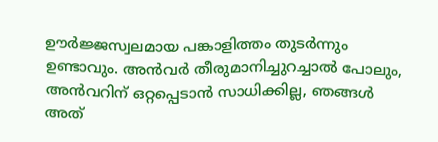ഊര്‍ജ്ജസ്വലമായ പങ്കാളിത്തം തുടര്‍ന്നും ഉണ്ടാവും. അന്‍വര്‍ തീരുമാനിച്ചുറച്ചാല്‍ പോലും, അന്‍വറിന് ഒറ്റപ്പെടാന്‍ സാധിക്കില്ല, ഞങ്ങള്‍ അത്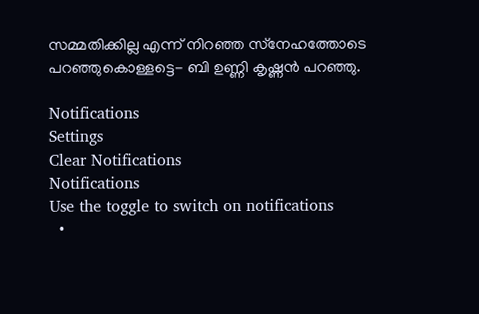സമ്മതിക്കില്ല എന്ന് നിറഞ്ഞ സ്‌നേഹത്തോടെ പറഞ്ഞുകൊള്ളട്ടെ- ബി ഉണ്ണി കൃഷ്ണന്‍ പറഞ്ഞു.

Notifications
Settings
Clear Notifications
Notifications
Use the toggle to switch on notifications
  •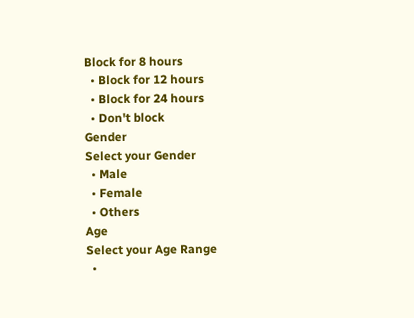Block for 8 hours
  • Block for 12 hours
  • Block for 24 hours
  • Don't block
Gender
Select your Gender
  • Male
  • Female
  • Others
Age
Select your Age Range
  •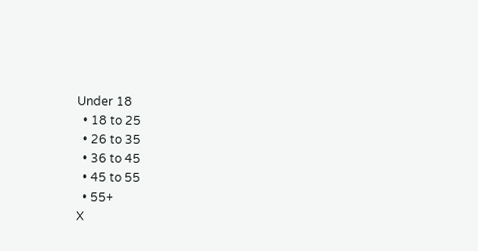Under 18
  • 18 to 25
  • 26 to 35
  • 36 to 45
  • 45 to 55
  • 55+
X